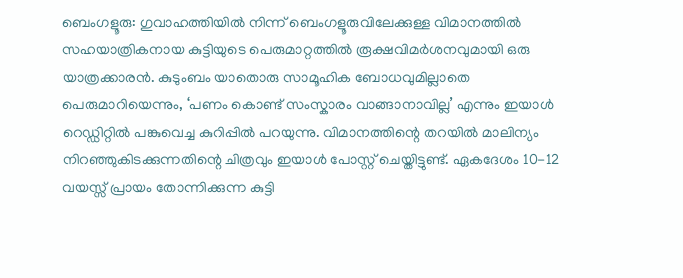ബെംഗളൂരു: ഗുവാഹത്തിയിൽ നിന്ന് ബെംഗളൂരുവിലേക്കുള്ള വിമാനത്തിൽ സഹയാത്രികനായ കുട്ടിയുടെ പെരുമാറ്റത്തിൽ രൂക്ഷവിമർശനവുമായി ഒരു യാത്രക്കാരൻ. കുടുംബം യാതൊരു സാമൂഹിക ബോധവുമില്ലാതെ പെരുമാറിയെന്നും, ‘പണം കൊണ്ട് സംസ്കാരം വാങ്ങാനാവില്ല’ എന്നും ഇയാൾ റെഡ്ഡിറ്റിൽ പങ്കുവെച്ച കുറിപ്പിൽ പറയുന്നു. വിമാനത്തിന്റെ തറയിൽ മാലിന്യം നിറഞ്ഞുകിടക്കുന്നതിന്റെ ചിത്രവും ഇയാൾ പോസ്റ്റ് ചെയ്തിട്ടുണ്ട്. ഏകദേശം 10-12 വയസ്സ് പ്രായം തോന്നിക്കുന്ന കുട്ടി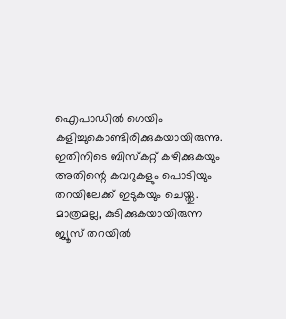ഐപാഡിൽ ഗെയിം കളിച്ചുകൊണ്ടിരിക്കുകയായിരുന്നു.
ഇതിനിടെ ബിസ്കറ്റ് കഴിക്കുകയും അതിന്റെ കവറുകളും പൊടിയും തറയിലേക്ക് ഇടുകയും ചെയ്തു. മാത്രമല്ല, കുടിക്കുകയായിരുന്ന ജ്യൂസ് തറയിൽ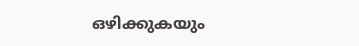ഒഴിക്കുകയും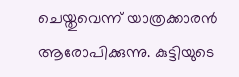ചെയ്തുവെന്ന് യാത്രക്കാരൻ ആരോപിക്കുന്നു. കുട്ടിയുടെ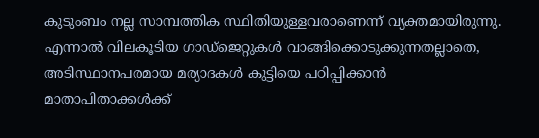കുടുംബം നല്ല സാമ്പത്തിക സ്ഥിതിയുള്ളവരാണെന്ന് വ്യക്തമായിരുന്നു. എന്നാൽ വിലകൂടിയ ഗാഡ്ജെറ്റുകൾ വാങ്ങിക്കൊടുക്കുന്നതല്ലാതെ, അടിസ്ഥാനപരമായ മര്യാദകൾ കുട്ടിയെ പഠിപ്പിക്കാൻ മാതാപിതാക്കൾക്ക്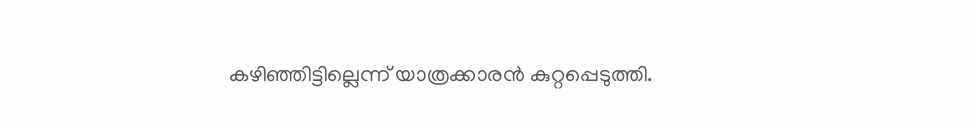കഴിഞ്ഞിട്ടില്ലെന്ന് യാത്രക്കാരൻ കുറ്റപ്പെടുത്തി.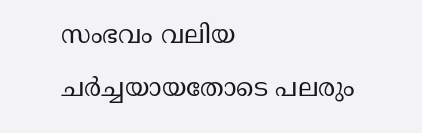സംഭവം വലിയ ചർച്ചയായതോടെ പലരും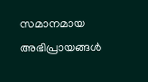സമാനമായ അഭിപ്രായങ്ങൾ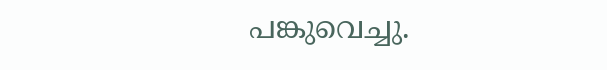പങ്കുവെച്ചു.